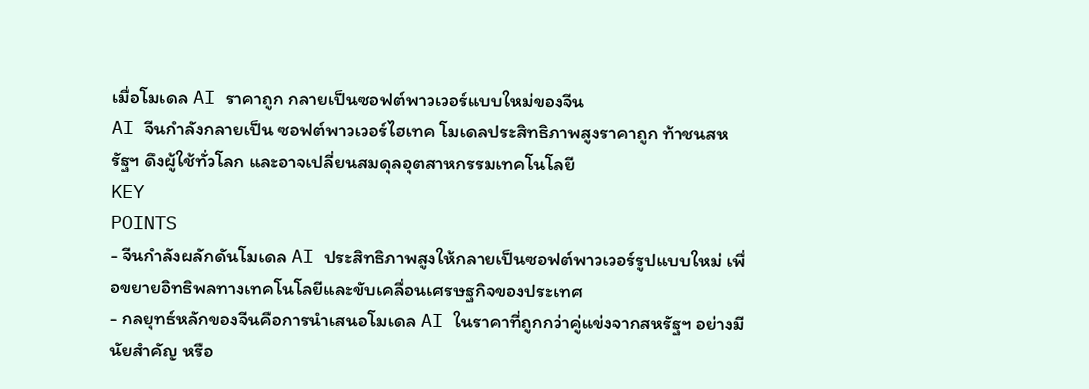เมื่อโมเดล AI ราคาถูก กลายเป็นซอฟต์พาวเวอร์แบบใหม่ของจีน
AI จีนกำลังกลายเป็น ซอฟต์พาวเวอร์ไฮเทค โมเดลประสิทธิภาพสูงราคาถูก ท้าชนสหรัฐฯ ดึงผู้ใช้ทั่วโลก และอาจเปลี่ยนสมดุลอุตสาหกรรมเทคโนโลยี
KEY
POINTS
- จีนกำลังผลักดันโมเดล AI ประสิทธิภาพสูงให้กลายเป็นซอฟต์พาวเวอร์รูปแบบใหม่ เพื่อขยายอิทธิพลทางเทคโนโลยีและขับเคลื่อนเศรษฐกิจของประเทศ
- กลยุทธ์หลักของจีนคือการนำเสนอโมเดล AI ในราคาที่ถูกกว่าคู่แข่งจากสหรัฐฯ อย่างมีนัยสำคัญ หรือ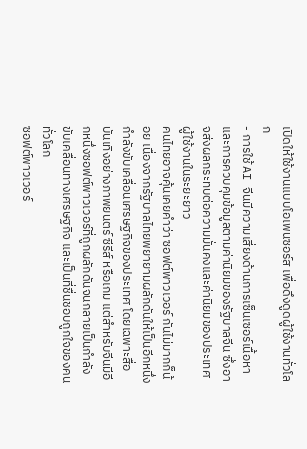เปิดให้ใช้งานแบบโอเพนซอร์ส เพื่อดึงดูดผู้ใช้งานทั่วโลก
- การใช้ AI จีนมีความเสี่ยงด้านการเซ็นเซอร์เนื้อหาและการควบคุมข้อมูลตามค่านิยมของรัฐบาลจีน ซึ่งอาจส่งผลกระทบต่อความมั่นคงและค่านิยมของประเทศผู้ใช้งานในระยะยาว
คนไทยอาจคุ้นเคยคำว่า ซอฟต์พาวเวอร์ กันไม่มากก็น้อย เนื่องจากรัฐบาลไทยพยายามผลักดันให้เป็นอีกหนึ่งกำลังขับเคลื่อนเศรษฐกิจของประเทศ โดยเฉพาะสื่อบันเทิงอย่างภาพยนตร์ ซีรีส์ หรือเกม แต่สำหรับจีนมีอีกหนึ่งซอฟต์พาวเวอร์ที่ถูกผลักดันจนกลายเป็นกำลังขับเคลื่อนทางเศรษฐกิจ และเป็นที่ชื่นชอบถูกใจของคนทั่วโลก
ซอฟต์พาวเวอร์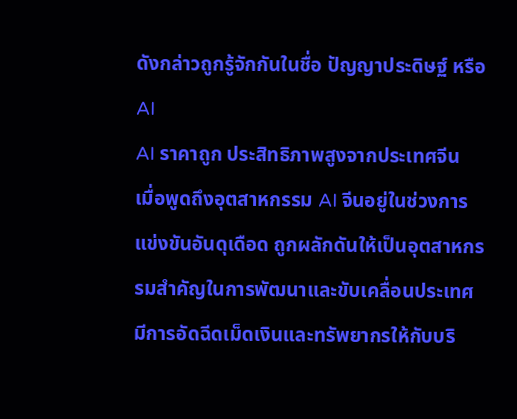ดังกล่าวถูกรู้จักกันในชื่อ ปัญญาประดิษฐ์ หรือ AI
AI ราคาถูก ประสิทธิภาพสูงจากประเทศจีน
เมื่อพูดถึงอุตสาหกรรม AI จีนอยู่ในช่วงการแข่งขันอันดุเดือด ถูกผลักดันให้เป็นอุตสาหกรรมสำคัญในการพัฒนาและขับเคลื่อนประเทศ มีการอัดฉีดเม็ดเงินและทรัพยากรให้กับบริ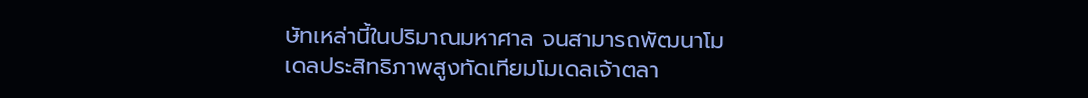ษัทเหล่านี้ในปริมาณมหาศาล จนสามารถพัฒนาโมเดลประสิทธิภาพสูงทัดเทียมโมเดลเจ้าตลา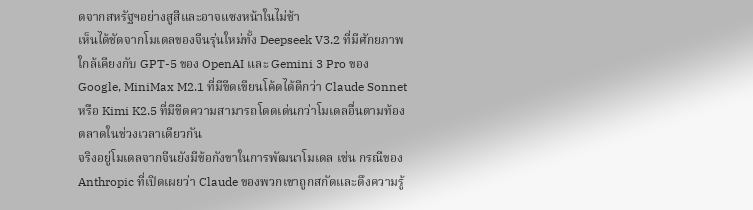ดจากสหรัฐฯอย่างสูสีและอาจแซงหน้าในไม่ช้า
เห็นได้ชัดจากโมเดลของจีนรุ่นใหม่ทั้ง Deepseek V3.2 ที่มีศักยภาพใกล้เคียงกับ GPT-5 ของ OpenAI และ Gemini 3 Pro ของ Google, MiniMax M2.1 ที่มีขีดเขียนโค้ดได้ดีกว่า Claude Sonnet หรือ Kimi K2.5 ที่มีขีดความสามารถโดดเด่นกว่าโมเดลอื่นตามท้องตลาดในช่วงเวลาเดียวกัน
จริงอยู่โมเดลจากจีนยังมีข้อกังขาในการพัฒนาโมเดล เช่น กรณีของ Anthropic ที่เปิดเผยว่า Claude ของพวกเขาถูกสกัดและดึงความรู้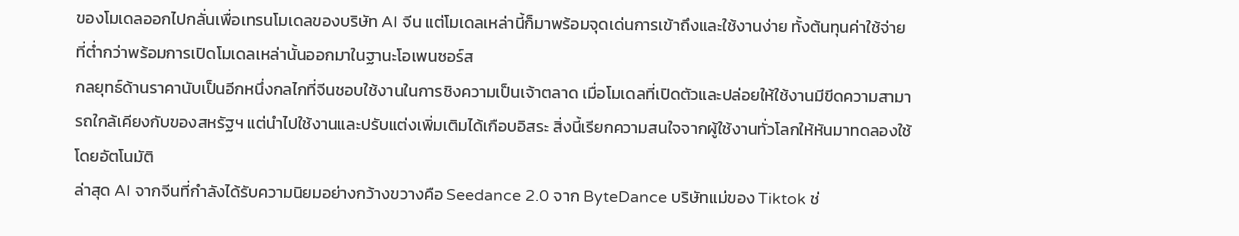ของโมเดลออกไปกลั่นเพื่อเทรนโมเดลของบริษัท AI จีน แต่โมเดลเหล่านี้ก็มาพร้อมจุดเด่นการเข้าถึงและใช้งานง่าย ทั้งต้นทุนค่าใช้จ่ายที่ต่ำกว่าพร้อมการเปิดโมเดลเหล่านั้นออกมาในฐานะโอเพนซอร์ส
กลยุทธ์ด้านราคานับเป็นอีกหนึ่งกลไกที่จีนชอบใช้งานในการชิงความเป็นเจ้าตลาด เมื่อโมเดลที่เปิดตัวและปล่อยให้ใช้งานมีขีดความสามารถใกล้เคียงกับของสหรัฐฯ แต่นำไปใช้งานและปรับแต่งเพิ่มเติมได้เกือบอิสระ สิ่งนี้เรียกความสนใจจากผู้ใช้งานทั่วโลกให้หันมาทดลองใช้โดยอัตโนมัติ
ล่าสุด AI จากจีนที่กำลังได้รับความนิยมอย่างกว้างขวางคือ Seedance 2.0 จาก ByteDance บริษัทแม่ของ Tiktok ช่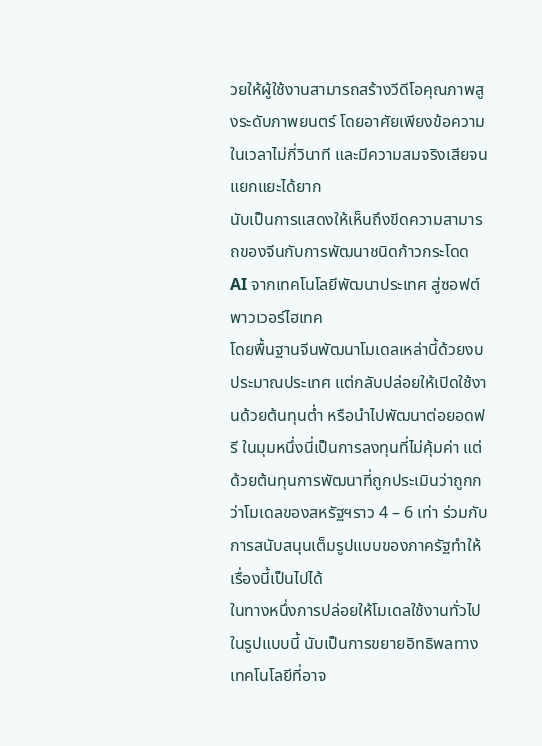วยให้ผู้ใช้งานสามารถสร้างวีดีโอคุณภาพสูงระดับภาพยนตร์ โดยอาศัยเพียงข้อความในเวลาไม่กี่วินาที และมีความสมจริงเสียจนแยกแยะได้ยาก
นับเป็นการแสดงให้เห็นถึงขีดความสามารถของจีนกับการพัฒนาชนิดก้าวกระโดด
AI จากเทคโนโลยีพัฒนาประเทศ สู่ซอฟต์พาวเวอร์ไฮเทค
โดยพื้นฐานจีนพัฒนาโมเดลเหล่านี้ด้วยงบประมาณประเทศ แต่กลับปล่อยให้เปิดใช้งานด้วยต้นทุนต่ำ หรือนำไปพัฒนาต่อยอดฟรี ในมุมหนึ่งนี่เป็นการลงทุนที่ไม่คุ้มค่า แต่ด้วยต้นทุนการพัฒนาที่ถูกประเมินว่าถูกกว่าโมเดลของสหรัฐฯราว 4 – 6 เท่า ร่วมกับการสนับสนุนเต็มรูปแบบของภาครัฐทำให้เรื่องนี้เป็นไปได้
ในทางหนึ่งการปล่อยให้โมเดลใช้งานทั่วไปในรูปแบบนี้ นับเป็นการขยายอิทธิพลทางเทคโนโลยีที่อาจ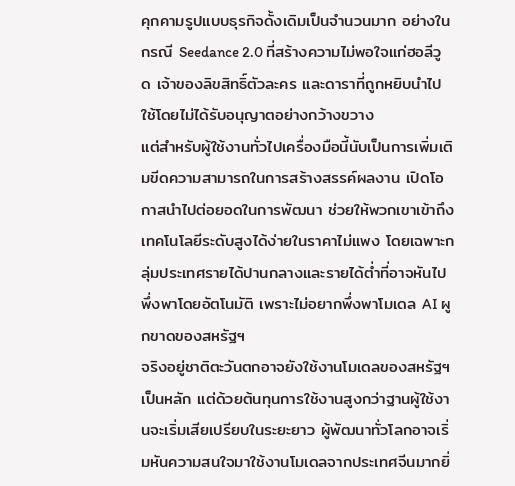คุกคามรูปแบบธุรกิจดั้งเดิมเป็นจำนวนมาก อย่างในกรณี Seedance 2.0 ที่สร้างความไม่พอใจแก่ฮอลีวูด เจ้าของลิขสิทธิ์ตัวละคร และดาราที่ถูกหยิบนำไปใช้โดยไม่ได้รับอนุญาตอย่างกว้างขวาง
แต่สำหรับผู้ใช้งานทั่วไปเครื่องมือนี้นับเป็นการเพิ่มเติมขีดความสามารถในการสร้างสรรค์ผลงาน เปิดโอกาสนำไปต่อยอดในการพัฒนา ช่วยให้พวกเขาเข้าถึงเทคโนโลยีระดับสูงได้ง่ายในราคาไม่แพง โดยเฉพาะกลุ่มประเทศรายได้ปานกลางและรายได้ต่ำที่อาจหันไปพึ่งพาโดยอัตโนมัติ เพราะไม่อยากพึ่งพาโมเดล AI ผูกขาดของสหรัฐฯ
จริงอยู่ชาติตะวันตกอาจยังใช้งานโมเดลของสหรัฐฯเป็นหลัก แต่ด้วยต้นทุนการใช้งานสูงกว่าฐานผู้ใช้งานจะเริ่มเสียเปรียบในระยะยาว ผู้พัฒนาทั่วโลกอาจเริ่มหันความสนใจมาใช้งานโมเดลจากประเทศจีนมากยิ่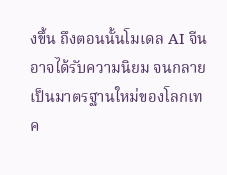งขึ้น ถึงตอนนั้นโมเดล AI จีนอาจได้รับความนิยม จนกลายเป็นมาตรฐานใหม่ของโลกเทค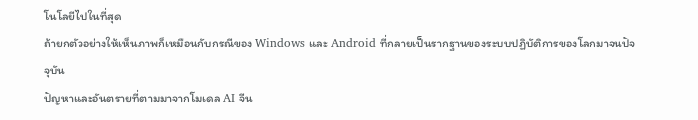โนโลยีไปในที่สุด
ถ้ายกตัวอย่างให้เห็นภาพก็เหมือนกับกรณีของ Windows และ Android ที่กลายเป็นรากฐานของระบบปฏิบัติการของโลกมาจนปัจจุบัน
ปัญหาและอันตรายที่ตามมาจากโมเดล AI จีน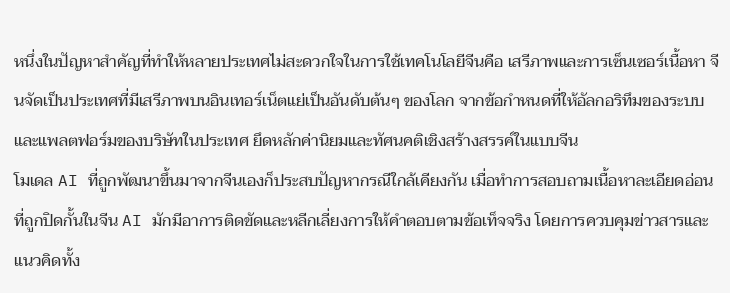หนึ่งในปัญหาสำคัญที่ทำให้หลายประเทศไม่สะดวกใจในการใช้เทคโนโลยีจีนคือ เสรีภาพและการเซ็นเซอร์เนื้อหา จีนจัดเป็นประเทศที่มีเสรีภาพบนอินเทอร์เน็ตแย่เป็นอันดับต้นๆ ของโลก จากข้อกำหนดที่ให้อัลกอริทึมของระบบและแพลตฟอร์มของบริษัทในประเทศ ยึดหลักค่านิยมและทัศนคติเชิงสร้างสรรค์ในแบบจีน
โมเดล AI ที่ถูกพัฒนาขึ้นมาจากจีนเองก็ประสบปัญหากรณีใกล้เคียงกัน เมื่อทำการสอบถามเนื้อหาละเอียดอ่อนที่ถูกปิดกั้นในจีน AI มักมีอาการติดขัดและหลีกเลี่ยงการให้คำตอบตามข้อเท็จจริง โดยการควบคุมข่าวสารและแนวคิดทั้ง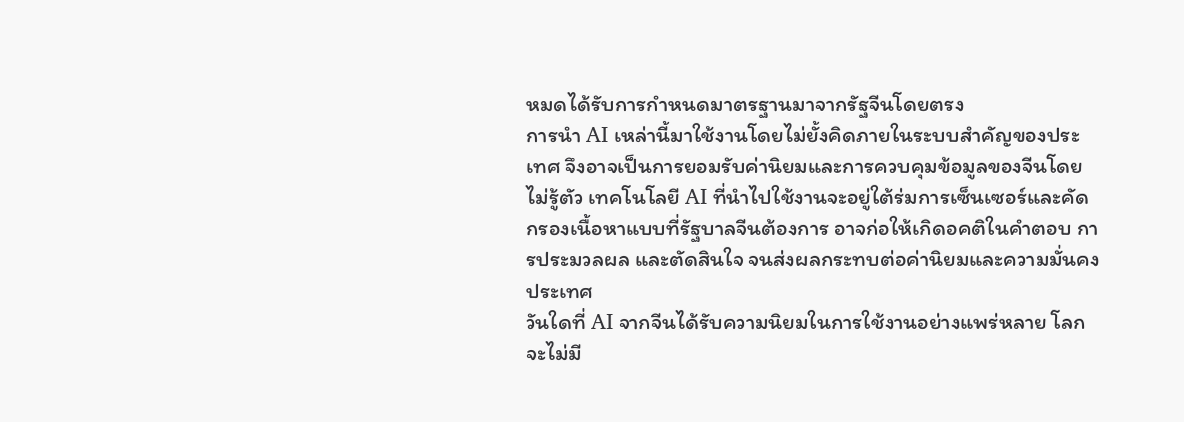หมดได้รับการกำหนดมาตรฐานมาจากรัฐจีนโดยตรง
การนำ AI เหล่านี้มาใช้งานโดยไม่ยั้งคิดภายในระบบสำคัญของประเทศ จึงอาจเป็นการยอมรับค่านิยมและการควบคุมข้อมูลของจีนโดยไม่รู้ตัว เทคโนโลยี AI ที่นำไปใช้งานจะอยู่ใต้ร่มการเซ็นเซอร์และคัดกรองเนื้อหาแบบที่รัฐบาลจีนต้องการ อาจก่อให้เกิดอคติในคำตอบ การประมวลผล และตัดสินใจ จนส่งผลกระทบต่อค่านิยมและความมั่นคงประเทศ
วันใดที่ AI จากจีนได้รับความนิยมในการใช้งานอย่างแพร่หลาย โลกจะไม่มี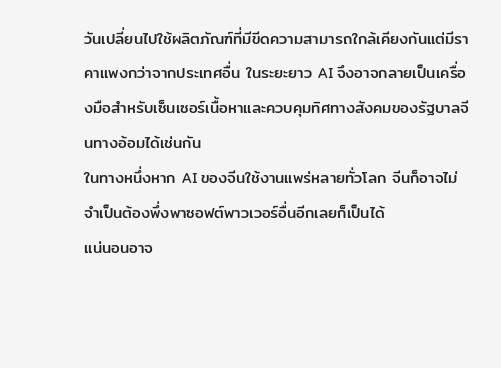วันเปลี่ยนไปใช้ผลิตภัณฑ์ที่มีขีดความสามารถใกล้เคียงกันแต่มีราคาแพงกว่าจากประเทศอื่น ในระยะยาว AI จึงอาจกลายเป็นเครื่องมือสำหรับเซ็นเซอร์เนื้อหาและควบคุมทิศทางสังคมของรัฐบาลจีนทางอ้อมได้เช่นกัน
ในทางหนึ่งหาก AI ของจีนใช้งานแพร่หลายทั่วโลก จีนก็อาจไม่จำเป็นต้องพึ่งพาซอฟต์พาวเวอร์อื่นอีกเลยก็เป็นได้
แน่นอนอาจ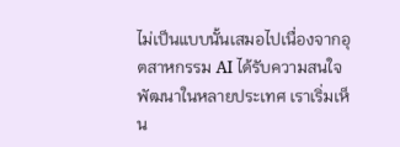ไม่เป็นแบบนั้นเสมอไปเนื่องจากอุตสาหกรรม AI ได้รับความสนใจพัฒนาในหลายประเทศ เราเริ่มเห็น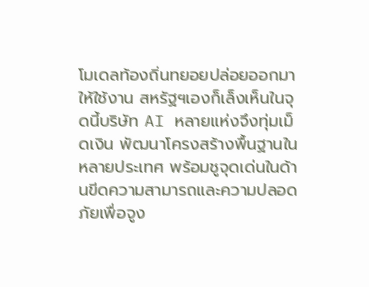โมเดลท้องถิ่นทยอยปล่อยออกมาให้ใช้งาน สหรัฐฯเองก็เล็งเห็นในจุดนี้บริษัท AI หลายแห่งจึงทุ่มเม็ดเงิน พัฒนาโครงสร้างพื้นฐานในหลายประเทศ พร้อมชูจุดเด่นในด้านขีดความสามารถและความปลอดภัยเพื่อจูง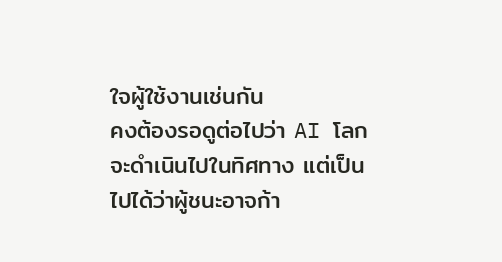ใจผู้ใช้งานเช่นกัน
คงต้องรอดูต่อไปว่า AI โลกจะดำเนินไปในทิศทาง แต่เป็นไปได้ว่าผู้ชนะอาจก้า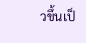วขึ้นเป็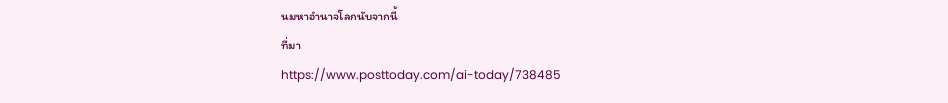นมหาอำนาจโลกนับจากนี้
ที่มา
https://www.posttoday.com/ai-today/738485